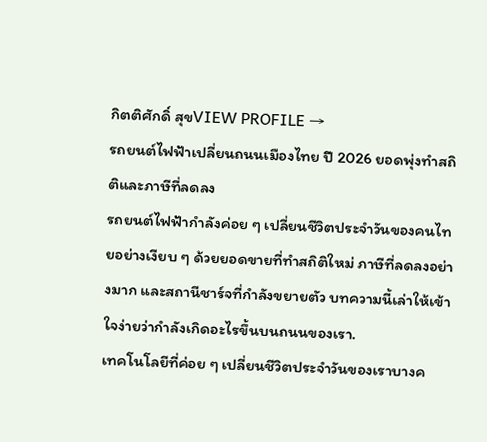กิตติศักดิ์ สุขVIEW PROFILE →
รถยนต์ไฟฟ้าเปลี่ยนถนนเมืองไทย ปี 2026 ยอดพุ่งทำสถิติและภาษีที่ลดลง
รถยนต์ไฟฟ้ากำลังค่อย ๆ เปลี่ยนชีวิตประจำวันของคนไทยอย่างเงียบ ๆ ด้วยยอดขายที่ทำสถิติใหม่ ภาษีที่ลดลงอย่างมาก และสถานีชาร์จที่กำลังขยายตัว บทความนี้เล่าให้เข้าใจง่ายว่ากำลังเกิดอะไรขึ้นบนถนนของเรา.
เทคโนโลยีที่ค่อย ๆ เปลี่ยนชีวิตประจำวันของเราบางค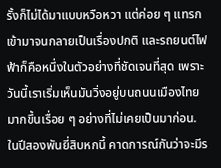รั้งก็ไม่ได้มาแบบหวือหวา แต่ค่อย ๆ แทรกเข้ามาจนกลายเป็นเรื่องปกติ และรถยนต์ไฟฟ้าก็คือหนึ่งในตัวอย่างที่ชัดเจนที่สุด เพราะวันนี้เราเริ่มเห็นมันวิ่งอยู่บนถนนเมืองไทยมากขึ้นเรื่อย ๆ อย่างที่ไม่เคยเป็นมาก่อน.
ในปีสองพันยี่สิบหกนี้ คาดการณ์กันว่าจะมีร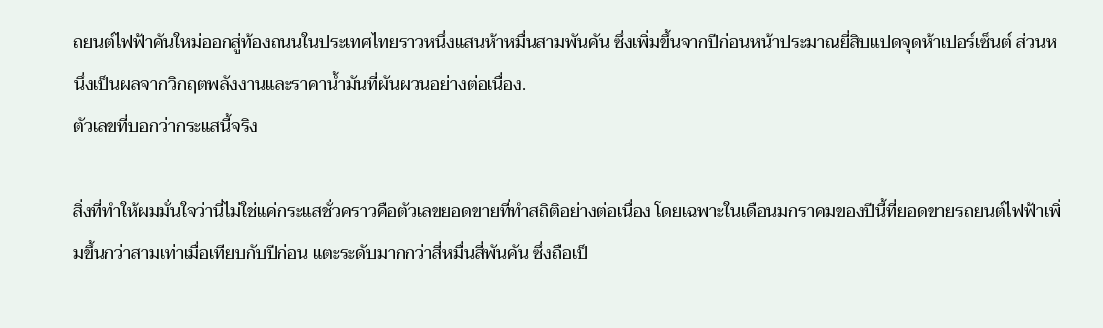ถยนต์ไฟฟ้าคันใหม่ออกสู่ท้องถนนในประเทศไทยราวหนึ่งแสนห้าหมื่นสามพันคัน ซึ่งเพิ่มขึ้นจากปีก่อนหน้าประมาณยี่สิบแปดจุดห้าเปอร์เซ็นต์ ส่วนหนึ่งเป็นผลจากวิกฤตพลังงานและราคาน้ำมันที่ผันผวนอย่างต่อเนื่อง.
ตัวเลขที่บอกว่ากระแสนี้จริง

สิ่งที่ทำให้ผมมั่นใจว่านี่ไม่ใช่แค่กระแสชั่วคราวคือตัวเลขยอดขายที่ทำสถิติอย่างต่อเนื่อง โดยเฉพาะในเดือนมกราคมของปีนี้ที่ยอดขายรถยนต์ไฟฟ้าเพิ่มขึ้นกว่าสามเท่าเมื่อเทียบกับปีก่อน แตะระดับมากกว่าสี่หมื่นสี่พันคัน ซึ่งถือเป็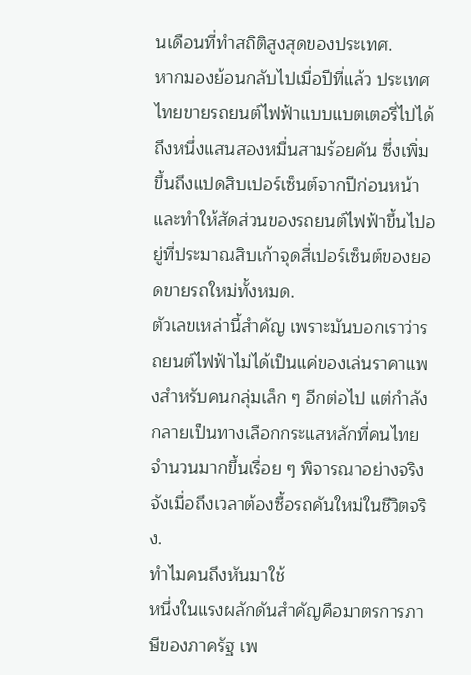นเดือนที่ทำสถิติสูงสุดของประเทศ.
หากมองย้อนกลับไปเมื่อปีที่แล้ว ประเทศไทยขายรถยนต์ไฟฟ้าแบบแบตเตอรี่ไปได้ถึงหนึ่งแสนสองหมื่นสามร้อยคัน ซึ่งเพิ่มขึ้นถึงแปดสิบเปอร์เซ็นต์จากปีก่อนหน้า และทำให้สัดส่วนของรถยนต์ไฟฟ้าขึ้นไปอยู่ที่ประมาณสิบเก้าจุดสี่เปอร์เซ็นต์ของยอดขายรถใหม่ทั้งหมด.
ตัวเลขเหล่านี้สำคัญ เพราะมันบอกเราว่ารถยนต์ไฟฟ้าไม่ได้เป็นแค่ของเล่นราคาแพงสำหรับคนกลุ่มเล็ก ๆ อีกต่อไป แต่กำลังกลายเป็นทางเลือกกระแสหลักที่คนไทยจำนวนมากขึ้นเรื่อย ๆ พิจารณาอย่างจริงจังเมื่อถึงเวลาต้องซื้อรถคันใหม่ในชีวิตจริง.
ทำไมคนถึงหันมาใช้
หนึ่งในแรงผลักดันสำคัญคือมาตรการภาษีของภาครัฐ เพ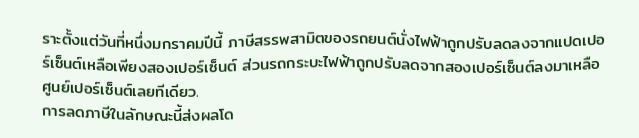ราะตั้งแต่วันที่หนึ่งมกราคมปีนี้ ภาษีสรรพสามิตของรถยนต์นั่งไฟฟ้าถูกปรับลดลงจากแปดเปอร์เซ็นต์เหลือเพียงสองเปอร์เซ็นต์ ส่วนรถกระบะไฟฟ้าถูกปรับลดจากสองเปอร์เซ็นต์ลงมาเหลือศูนย์เปอร์เซ็นต์เลยทีเดียว.
การลดภาษีในลักษณะนี้ส่งผลโด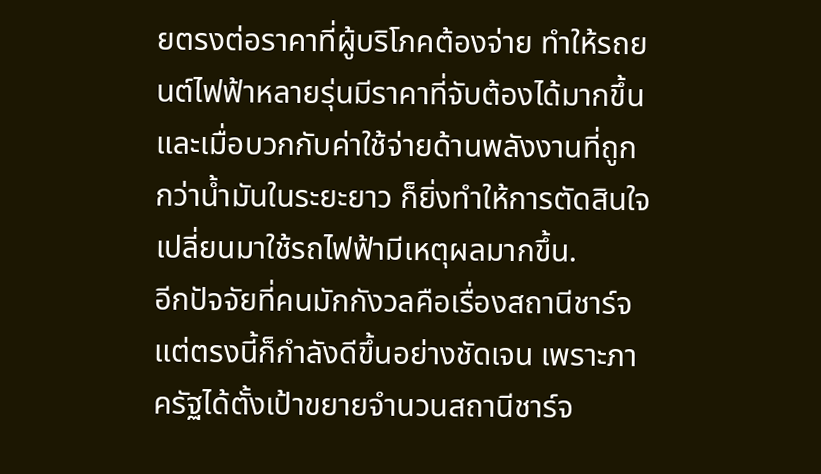ยตรงต่อราคาที่ผู้บริโภคต้องจ่าย ทำให้รถยนต์ไฟฟ้าหลายรุ่นมีราคาที่จับต้องได้มากขึ้น และเมื่อบวกกับค่าใช้จ่ายด้านพลังงานที่ถูกกว่าน้ำมันในระยะยาว ก็ยิ่งทำให้การตัดสินใจเปลี่ยนมาใช้รถไฟฟ้ามีเหตุผลมากขึ้น.
อีกปัจจัยที่คนมักกังวลคือเรื่องสถานีชาร์จ แต่ตรงนี้ก็กำลังดีขึ้นอย่างชัดเจน เพราะภาครัฐได้ตั้งเป้าขยายจำนวนสถานีชาร์จ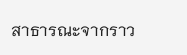สาธารณะจากราว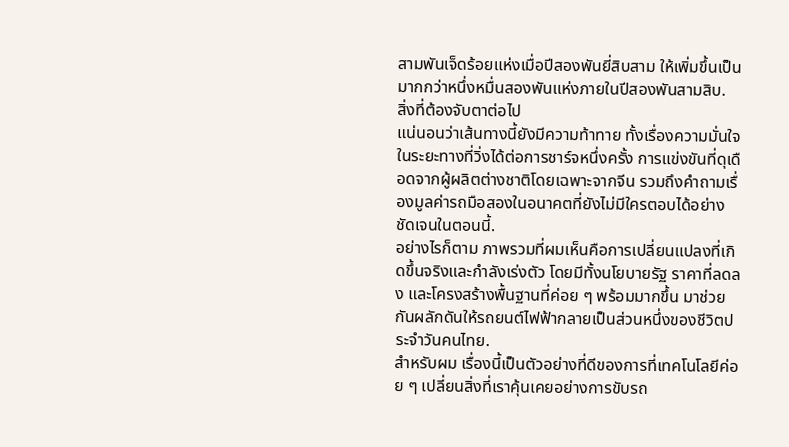สามพันเจ็ดร้อยแห่งเมื่อปีสองพันยี่สิบสาม ให้เพิ่มขึ้นเป็นมากกว่าหนึ่งหมื่นสองพันแห่งภายในปีสองพันสามสิบ.
สิ่งที่ต้องจับตาต่อไป
แน่นอนว่าเส้นทางนี้ยังมีความท้าทาย ทั้งเรื่องความมั่นใจในระยะทางที่วิ่งได้ต่อการชาร์จหนึ่งครั้ง การแข่งขันที่ดุเดือดจากผู้ผลิตต่างชาติโดยเฉพาะจากจีน รวมถึงคำถามเรื่องมูลค่ารถมือสองในอนาคตที่ยังไม่มีใครตอบได้อย่างชัดเจนในตอนนี้.
อย่างไรก็ตาม ภาพรวมที่ผมเห็นคือการเปลี่ยนแปลงที่เกิดขึ้นจริงและกำลังเร่งตัว โดยมีทั้งนโยบายรัฐ ราคาที่ลดลง และโครงสร้างพื้นฐานที่ค่อย ๆ พร้อมมากขึ้น มาช่วยกันผลักดันให้รถยนต์ไฟฟ้ากลายเป็นส่วนหนึ่งของชีวิตประจำวันคนไทย.
สำหรับผม เรื่องนี้เป็นตัวอย่างที่ดีของการที่เทคโนโลยีค่อย ๆ เปลี่ยนสิ่งที่เราคุ้นเคยอย่างการขับรถ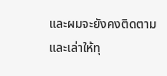และผมจะยังคงติดตามและเล่าให้ทุ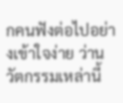กคนฟังต่อไปอย่างเข้าใจง่าย ว่านวัตกรรมเหล่านี้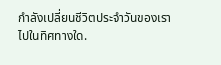กำลังเปลี่ยนชีวิตประจำวันของเราไปในทิศทางใด.